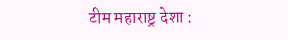टीम महाराष्ट्र देशा :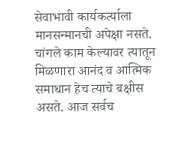सेवाभावी कार्यकर्त्याला मानसन्मानची अपेक्षा नसते. चांगले काम केल्यावर त्यातून मिळणारा आनंद व आत्मिक समाधान हेच त्याचे बक्षीस असते. आज सर्वच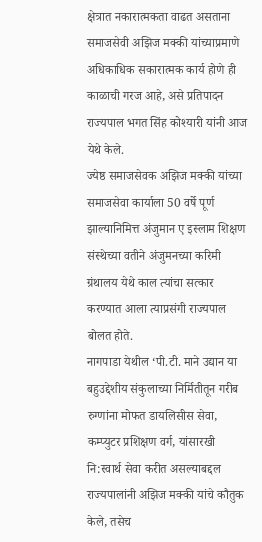क्षेत्रात नकारात्मकता वाढत असताना समाजसेवी अझिज मक्की यांच्याप्रमाणे अधिकाधिक सकारात्मक कार्य होणे ही काळाची गरज आहे, असे प्रतिपादन राज्यपाल भगत सिंह कोश्यारी यांनी आज येथे केले.
ज्येष्ठ समाजसेवक अझिज मक्की यांच्या समाजसेवा कार्याला 50 वर्षे पूर्ण झाल्यानिमित्त अंजुमान ए इस्लाम शिक्षण संस्थेच्या वतीने अंजुमनच्या करिमी ग्रंथालय येथे काल त्यांचा सत्कार करण्यात आला त्याप्रसंगी राज्यपाल बोलत होते.
नागपाडा येथील ‘पी.टी. माने उद्यान या बहुउद्देशीय संकुलाच्या निर्मितीतून गरीब रुग्णांना मोफत डायलिसीस सेवा, कम्प्युटर प्रशिक्षण वर्ग, यांसारखी नि:स्वार्थ सेवा करीत असल्याबद्दल राज्यपालांनी अझिज मक्की यांचे कौतुक केले, तसेच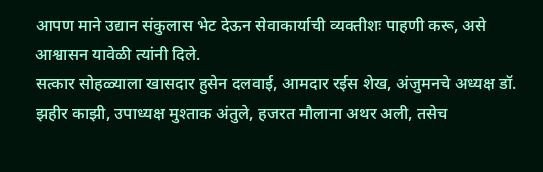आपण माने उद्यान संकुलास भेट देऊन सेवाकार्याची व्यक्तीशः पाहणी करू, असे आश्वासन यावेळी त्यांनी दिले.
सत्कार सोहळ्याला खासदार हुसेन दलवाई, आमदार रईस शेख, अंजुमनचे अध्यक्ष डॉ. झहीर काझी, उपाध्यक्ष मुश्ताक अंतुले, हजरत मौलाना अथर अली, तसेच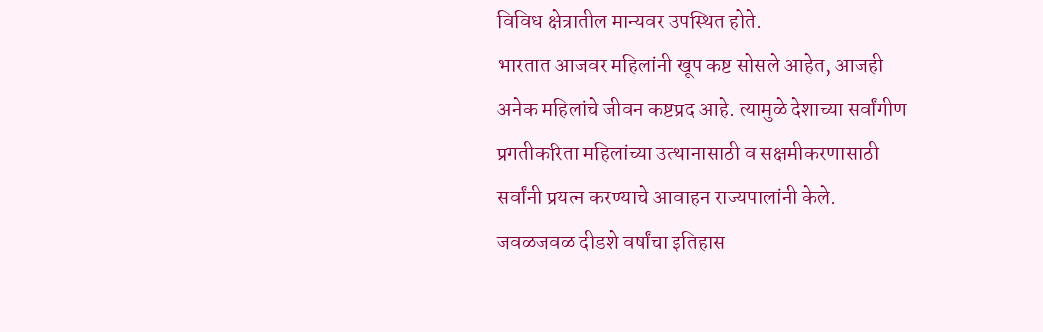विविध क्षेत्रातील मान्यवर उपस्थित होते.
भारतात आजवर महिलांनी खूप कष्ट सोसले आहेत, आजही अनेक महिलांचे जीवन कष्टप्रद आहे. त्यामुळे देशाच्या सर्वांगीण प्रगतीकरिता महिलांच्या उत्थानासाठी व सक्षमीकरणासाठी सर्वांनी प्रयत्न करण्याचे आवाहन राज्यपालांनी केले.
जवळजवळ दीडशे वर्षांचा इतिहास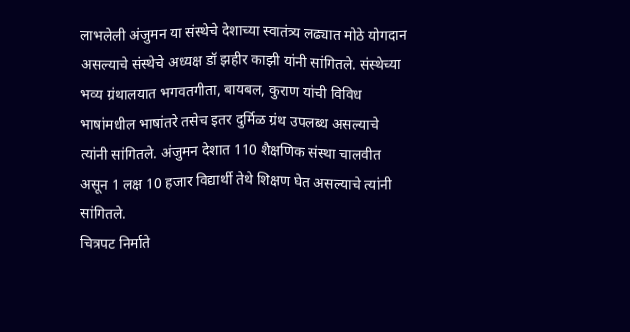लाभलेली अंजुमन या संस्थेचे देशाच्या स्वातंत्र्य लढ्यात मोठे योगदान असल्याचे संस्थेचे अध्यक्ष डॉ झहीर काझी यांनी सांगितले. संस्थेच्या भव्य ग्रंथालयात भगवतगीता, बायबल, कुराण यांची विविध भाषांमधील भाषांतरे तसेच इतर दुर्मिळ ग्रंथ उपलब्ध असल्याचे त्यांनी सांगितले. अंजुमन देशात 110 शैक्षणिक संस्था चालवीत असून 1 लक्ष 10 हजार विद्यार्थी तेथे शिक्षण घेत असल्याचे त्यांनी सांगितले.
चित्रपट निर्माते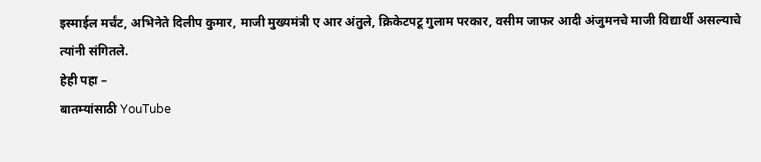इस्माईल मर्चंट, अभिनेते दिलीप कुमार, माजी मुख्यमंत्री ए आर अंतुले, क्रिकेटपटू गुलाम परकार, वसीम जाफर आदी अंजुमनचे माजी विद्यार्थी असल्याचे त्यांनी संगितले.
हेही पहा –
बातम्यांसाठी YouTube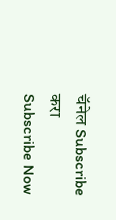चॅनेल Subscribe करा
Subscribe Now